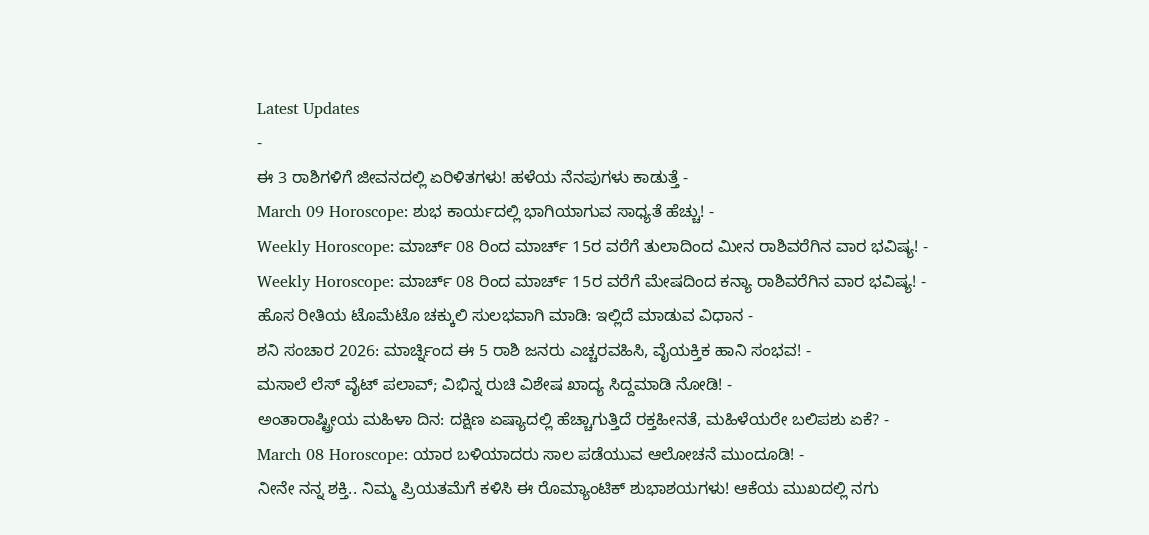Latest Updates
-
ಈ 3 ರಾಶಿಗಳಿಗೆ ಜೀವನದಲ್ಲಿ ಏರಿಳಿತಗಳು! ಹಳೆಯ ನೆನಪುಗಳು ಕಾಡುತ್ತೆ -
March 09 Horoscope: ಶುಭ ಕಾರ್ಯದಲ್ಲಿ ಭಾಗಿಯಾಗುವ ಸಾಧ್ಯತೆ ಹೆಚ್ಚು! -
Weekly Horoscope: ಮಾರ್ಚ್ 08 ರಿಂದ ಮಾರ್ಚ್ 15ರ ವರೆಗೆ ತುಲಾದಿಂದ ಮೀನ ರಾಶಿವರೆಗಿನ ವಾರ ಭವಿಷ್ಯ! -
Weekly Horoscope: ಮಾರ್ಚ್ 08 ರಿಂದ ಮಾರ್ಚ್ 15ರ ವರೆಗೆ ಮೇಷದಿಂದ ಕನ್ಯಾ ರಾಶಿವರೆಗಿನ ವಾರ ಭವಿಷ್ಯ! -
ಹೊಸ ರೀತಿಯ ಟೊಮೆಟೊ ಚಕ್ಕುಲಿ ಸುಲಭವಾಗಿ ಮಾಡಿ: ಇಲ್ಲಿದೆ ಮಾಡುವ ವಿಧಾನ -
ಶನಿ ಸಂಚಾರ 2026: ಮಾರ್ಚ್ನಿಂದ ಈ 5 ರಾಶಿ ಜನರು ಎಚ್ಚರವಹಿಸಿ, ವೈಯಕ್ತಿಕ ಹಾನಿ ಸಂಭವ! -
ಮಸಾಲೆ ಲೆಸ್ ವೈಟ್ ಪಲಾವ್; ವಿಭಿನ್ನ ರುಚಿ ವಿಶೇಷ ಖಾದ್ಯ ಸಿದ್ದಮಾಡಿ ನೋಡಿ! -
ಅಂತಾರಾಷ್ಟ್ರೀಯ ಮಹಿಳಾ ದಿನ: ದಕ್ಷಿಣ ಏಷ್ಯಾದಲ್ಲಿ ಹೆಚ್ಚಾಗುತ್ತಿದೆ ರಕ್ತಹೀನತೆ, ಮಹಿಳೆಯರೇ ಬಲಿಪಶು ಏಕೆ? -
March 08 Horoscope: ಯಾರ ಬಳಿಯಾದರು ಸಾಲ ಪಡೆಯುವ ಆಲೋಚನೆ ಮುಂದೂಡಿ! -
ನೀನೇ ನನ್ನ ಶಕ್ತಿ.. ನಿಮ್ಮ ಪ್ರಿಯತಮೆಗೆ ಕಳಿಸಿ ಈ ರೊಮ್ಯಾಂಟಿಕ್ ಶುಭಾಶಯಗಳು! ಆಕೆಯ ಮುಖದಲ್ಲಿ ನಗು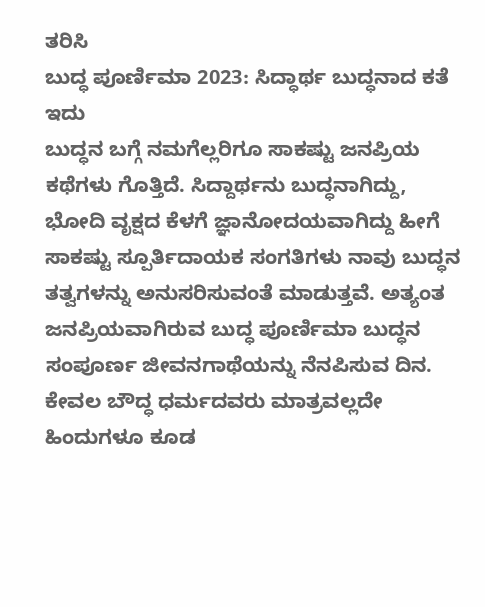ತರಿಸಿ
ಬುದ್ಧ ಪೂರ್ಣಿಮಾ 2023: ಸಿದ್ಧಾರ್ಥ ಬುದ್ಧನಾದ ಕತೆ ಇದು
ಬುದ್ಧನ ಬಗ್ಗೆ ನಮಗೆಲ್ಲರಿಗೂ ಸಾಕಷ್ಟು ಜನಪ್ರಿಯ ಕಥೆಗಳು ಗೊತ್ತಿದೆ. ಸಿದ್ದಾರ್ಥನು ಬುದ್ಧನಾಗಿದ್ದು, ಭೋದಿ ವೃಕ್ಷದ ಕೆಳಗೆ ಜ್ಞಾನೋದಯವಾಗಿದ್ದು ಹೀಗೆ ಸಾಕಷ್ಟು ಸ್ಪೂರ್ತಿದಾಯಕ ಸಂಗತಿಗಳು ನಾವು ಬುದ್ಧನ ತತ್ವಗಳನ್ನು ಅನುಸರಿಸುವಂತೆ ಮಾಡುತ್ತವೆ. ಅತ್ಯಂತ ಜನಪ್ರಿಯವಾಗಿರುವ ಬುದ್ಧ ಪೂರ್ಣಿಮಾ ಬುದ್ಧನ ಸಂಪೂರ್ಣ ಜೀವನಗಾಥೆಯನ್ನು ನೆನಪಿಸುವ ದಿನ. ಕೇವಲ ಬೌದ್ಧ ಧರ್ಮದವರು ಮಾತ್ರವಲ್ಲದೇ ಹಿಂದುಗಳೂ ಕೂಡ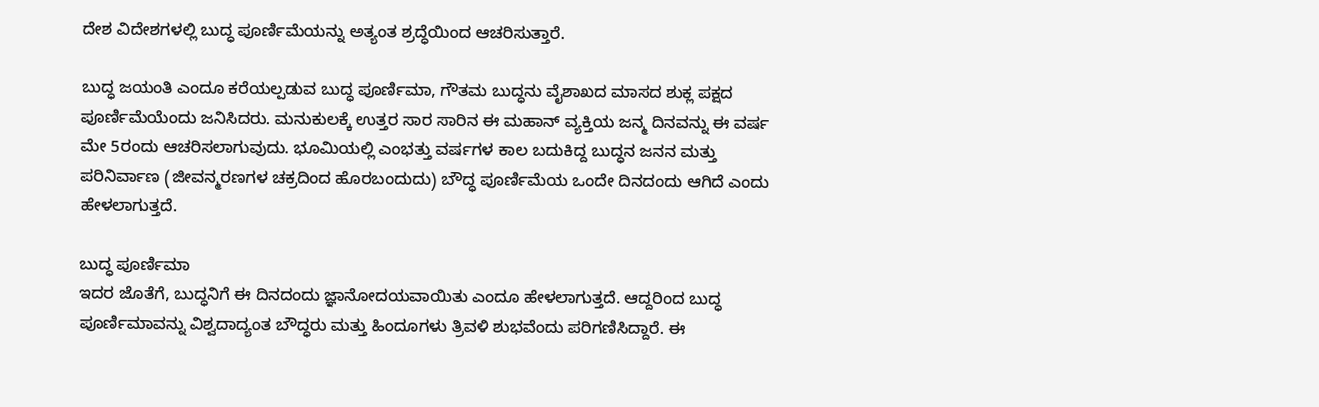ದೇಶ ವಿದೇಶಗಳಲ್ಲಿ ಬುದ್ಧ ಪೂರ್ಣಿಮೆಯನ್ನು ಅತ್ಯಂತ ಶ್ರದ್ಧೆಯಿಂದ ಆಚರಿಸುತ್ತಾರೆ.

ಬುದ್ಧ ಜಯಂತಿ ಎಂದೂ ಕರೆಯಲ್ಪಡುವ ಬುದ್ಧ ಪೂರ್ಣಿಮಾ, ಗೌತಮ ಬುದ್ಧನು ವೈಶಾಖದ ಮಾಸದ ಶುಕ್ಲ ಪಕ್ಷದ ಪೂರ್ಣಿಮೆಯೆಂದು ಜನಿಸಿದರು. ಮನುಕುಲಕ್ಕೆ ಉತ್ತರ ಸಾರ ಸಾರಿನ ಈ ಮಹಾನ್ ವ್ಯಕ್ತಿಯ ಜನ್ಮ ದಿನವನ್ನು ಈ ವರ್ಷ ಮೇ 5ರಂದು ಆಚರಿಸಲಾಗುವುದು. ಭೂಮಿಯಲ್ಲಿ ಎಂಭತ್ತು ವರ್ಷಗಳ ಕಾಲ ಬದುಕಿದ್ದ ಬುದ್ಧನ ಜನನ ಮತ್ತು ಪರಿನಿರ್ವಾಣ (ಜೀವನ್ಮರಣಗಳ ಚಕ್ರದಿಂದ ಹೊರಬಂದುದು) ಬೌದ್ಧ ಪೂರ್ಣಿಮೆಯ ಒಂದೇ ದಿನದಂದು ಆಗಿದೆ ಎಂದು ಹೇಳಲಾಗುತ್ತದೆ.

ಬುದ್ಧ ಪೂರ್ಣಿಮಾ
ಇದರ ಜೊತೆಗೆ, ಬುದ್ಧನಿಗೆ ಈ ದಿನದಂದು ಜ್ಞಾನೋದಯವಾಯಿತು ಎಂದೂ ಹೇಳಲಾಗುತ್ತದೆ. ಆದ್ದರಿಂದ ಬುದ್ಧ ಪೂರ್ಣಿಮಾವನ್ನು ವಿಶ್ವದಾದ್ಯಂತ ಬೌದ್ಧರು ಮತ್ತು ಹಿಂದೂಗಳು ತ್ರಿವಳಿ ಶುಭವೆಂದು ಪರಿಗಣಿಸಿದ್ದಾರೆ. ಈ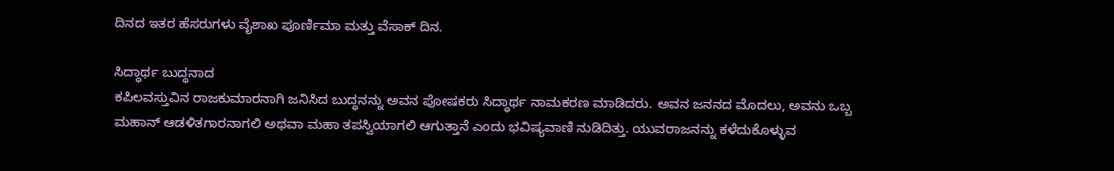ದಿನದ ಇತರ ಹೆಸರುಗಳು ವೈಶಾಖ ಪೂರ್ಣಿಮಾ ಮತ್ತು ವೆಸಾಕ್ ದಿನ.

ಸಿದ್ಧಾರ್ಥ ಬುದ್ಧನಾದ
ಕಪಿಲವಸ್ತುವಿನ ರಾಜಕುಮಾರನಾಗಿ ಜನಿಸಿದ ಬುದ್ಧನನ್ನು ಅವನ ಪೋಷಕರು ಸಿದ್ಧಾರ್ಥ ನಾಮಕರಣ ಮಾಡಿದರು. ಅವನ ಜನನದ ಮೊದಲು, ಅವನು ಒಬ್ಬ ಮಹಾನ್ ಆಡಳಿತಗಾರನಾಗಲಿ ಅಥವಾ ಮಹಾ ತಪಸ್ವಿಯಾಗಲಿ ಆಗುತ್ತಾನೆ ಎಂದು ಭವಿಷ್ಯವಾಣಿ ನುಡಿದಿತ್ತು. ಯುವರಾಜನನ್ನು ಕಳೆದುಕೊಳ್ಳುವ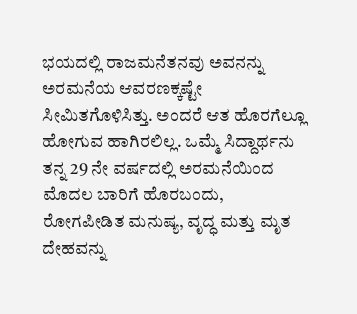ಭಯದಲ್ಲಿ ರಾಜಮನೆತನವು ಅವನನ್ನು ಅರಮನೆಯ ಆವರಣಕ್ಕಷ್ಟೇ ಸೀಮಿತಗೊಳಿಸಿತ್ತು. ಅಂದರೆ ಆತ ಹೊರಗೆಲ್ಲೂ ಹೋಗುವ ಹಾಗಿರಲಿಲ್ಲ. ಒಮ್ಮೆ ಸಿದ್ದಾರ್ಥನು ತನ್ನ 29 ನೇ ವರ್ಷದಲ್ಲಿ ಅರಮನೆಯಿಂದ ಮೊದಲ ಬಾರಿಗೆ ಹೊರಬಂದು, ರೋಗಪೀಡಿತ ಮನುಷ್ಯ, ವೃದ್ಧ ಮತ್ತು ಮೃತ ದೇಹವನ್ನು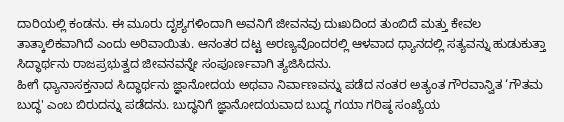ದಾರಿಯಲ್ಲಿ ಕಂಡನು. ಈ ಮೂರು ದೃಶ್ಯಗಳಿಂದಾಗಿ ಅವನಿಗೆ ಜೀವನವು ದುಃಖದಿಂದ ತುಂಬಿದೆ ಮತ್ತು ಕೇವಲ ತಾತ್ಕಾಲಿಕವಾಗಿದೆ ಎಂದು ಅರಿವಾಯಿತು. ಆನಂತರ ದಟ್ಟ ಅರಣ್ಯವೊಂದರಲ್ಲಿ ಆಳವಾದ ಧ್ಯಾನದಲ್ಲಿ ಸತ್ಯವನ್ನು ಹುಡುಕುತ್ತಾ ಸಿದ್ಧಾರ್ಥನು ರಾಜಪ್ರಭುತ್ವದ ಜೀವನವನ್ನೇ ಸಂಪೂರ್ಣವಾಗಿ ತ್ಯಜಿಸಿದನು.
ಹೀಗೆ ಧ್ಯಾನಾಸಕ್ತನಾದ ಸಿದ್ಧಾರ್ಥನು ಜ್ಞಾನೋದಯ ಅಥವಾ ನಿರ್ವಾಣವನ್ನು ಪಡೆದ ನಂತರ ಅತ್ಯಂತ ಗೌರವಾನ್ವಿತ ‘ಗೌತಮ ಬುದ್ಧ' ಎಂಬ ಬಿರುದನ್ನು ಪಡೆದನು. ಬುದ್ಧನಿಗೆ ಜ್ಞಾನೋದಯವಾದ ಬುದ್ಧ ಗಯಾ ಗರಿಷ್ಠ ಸಂಖ್ಯೆಯ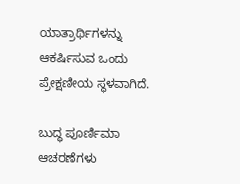ಯಾತ್ರಾರ್ಥಿಗಳನ್ನು ಆಕರ್ಷಿಸುವ ಒಂದು ಪ್ರೇಕ್ಷಣೀಯ ಸ್ಥಳವಾಗಿದೆ.

ಬುದ್ಧ ಪೂರ್ಣಿಮಾ ಆಚರಣೆಗಳು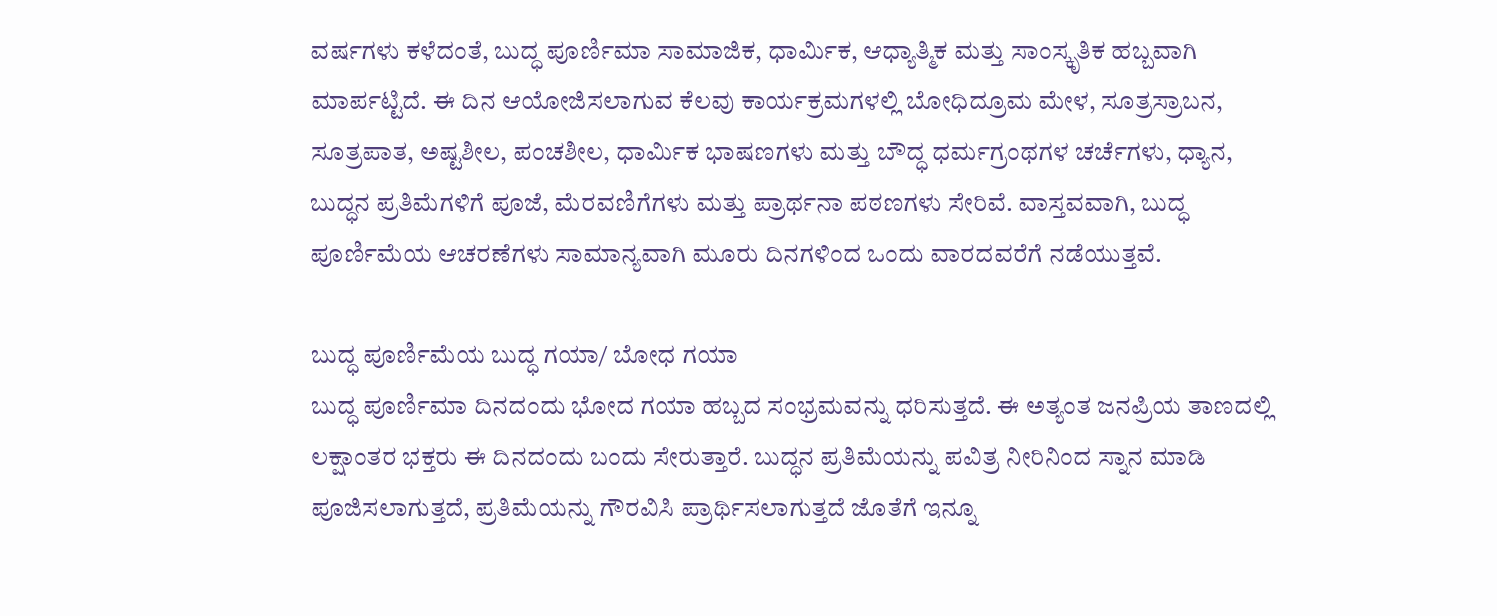ವರ್ಷಗಳು ಕಳೆದಂತೆ, ಬುದ್ಧ ಪೂರ್ಣಿಮಾ ಸಾಮಾಜಿಕ, ಧಾರ್ಮಿಕ, ಆಧ್ಯಾತ್ಮಿಕ ಮತ್ತು ಸಾಂಸ್ಕೃತಿಕ ಹಬ್ಬವಾಗಿ ಮಾರ್ಪಟ್ಟಿದೆ. ಈ ದಿನ ಆಯೋಜಿಸಲಾಗುವ ಕೆಲವು ಕಾರ್ಯಕ್ರಮಗಳಲ್ಲಿ ಬೋಧಿದ್ರೂಮ ಮೇಳ, ಸೂತ್ರಸ್ರಾಬನ, ಸೂತ್ರಪಾತ, ಅಷ್ಟಶೀಲ, ಪಂಚಶೀಲ, ಧಾರ್ಮಿಕ ಭಾಷಣಗಳು ಮತ್ತು ಬೌದ್ಧ ಧರ್ಮಗ್ರಂಥಗಳ ಚರ್ಚೆಗಳು, ಧ್ಯಾನ, ಬುದ್ಧನ ಪ್ರತಿಮೆಗಳಿಗೆ ಪೂಜೆ, ಮೆರವಣಿಗೆಗಳು ಮತ್ತು ಪ್ರಾರ್ಥನಾ ಪಠಣಗಳು ಸೇರಿವೆ. ವಾಸ್ತವವಾಗಿ, ಬುದ್ಧ ಪೂರ್ಣಿಮೆಯ ಆಚರಣೆಗಳು ಸಾಮಾನ್ಯವಾಗಿ ಮೂರು ದಿನಗಳಿಂದ ಒಂದು ವಾರದವರೆಗೆ ನಡೆಯುತ್ತವೆ.

ಬುದ್ಧ ಪೂರ್ಣಿಮೆಯ ಬುದ್ಧ ಗಯಾ/ ಬೋಧ ಗಯಾ
ಬುದ್ಧ ಪೂರ್ಣಿಮಾ ದಿನದಂದು ಭೋದ ಗಯಾ ಹಬ್ಬದ ಸಂಭ್ರಮವನ್ನು ಧರಿಸುತ್ತದೆ. ಈ ಅತ್ಯಂತ ಜನಪ್ರಿಯ ತಾಣದಲ್ಲಿ ಲಕ್ಷಾಂತರ ಭಕ್ತರು ಈ ದಿನದಂದು ಬಂದು ಸೇರುತ್ತಾರೆ. ಬುದ್ಧನ ಪ್ರತಿಮೆಯನ್ನು ಪವಿತ್ರ ನೀರಿನಿಂದ ಸ್ನಾನ ಮಾಡಿ ಪೂಜಿಸಲಾಗುತ್ತದೆ, ಪ್ರತಿಮೆಯನ್ನು ಗೌರವಿಸಿ ಪ್ರಾರ್ಥಿಸಲಾಗುತ್ತದೆ ಜೊತೆಗೆ ಇನ್ನೂ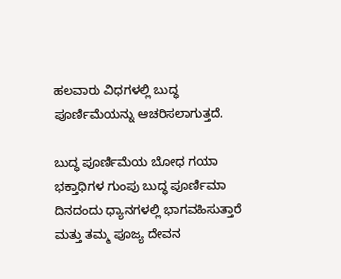ಹಲವಾರು ವಿಧಗಳಲ್ಲಿ ಬುದ್ಧ ಪೂರ್ಣಿಮೆಯನ್ನು ಆಚರಿಸಲಾಗುತ್ತದೆ.

ಬುದ್ಧ ಪೂರ್ಣಿಮೆಯ ಬೋಧ ಗಯಾ
ಭಕ್ತಾಧಿಗಳ ಗುಂಪು ಬುದ್ಧ ಪೂರ್ಣಿಮಾ ದಿನದಂದು ಧ್ಯಾನಗಳಲ್ಲಿ ಭಾಗವಹಿಸುತ್ತಾರೆ ಮತ್ತು ತಮ್ಮ ಪೂಜ್ಯ ದೇವನ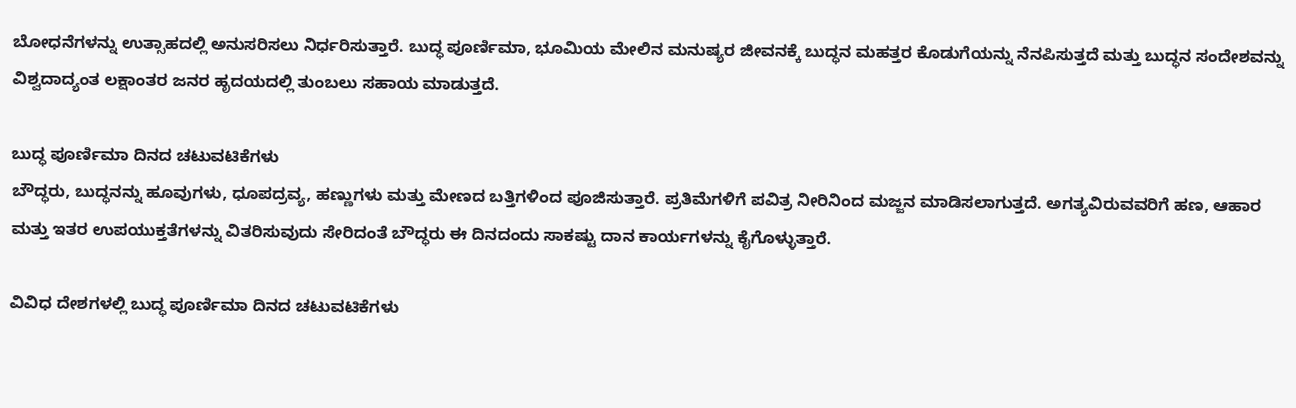ಬೋಧನೆಗಳನ್ನು ಉತ್ಸಾಹದಲ್ಲಿ ಅನುಸರಿಸಲು ನಿರ್ಧರಿಸುತ್ತಾರೆ. ಬುದ್ಧ ಪೂರ್ಣಿಮಾ, ಭೂಮಿಯ ಮೇಲಿನ ಮನುಷ್ಯರ ಜೀವನಕ್ಕೆ ಬುದ್ಧನ ಮಹತ್ತರ ಕೊಡುಗೆಯನ್ನು ನೆನಪಿಸುತ್ತದೆ ಮತ್ತು ಬುದ್ಧನ ಸಂದೇಶವನ್ನು ವಿಶ್ವದಾದ್ಯಂತ ಲಕ್ಷಾಂತರ ಜನರ ಹೃದಯದಲ್ಲಿ ತುಂಬಲು ಸಹಾಯ ಮಾಡುತ್ತದೆ.

ಬುದ್ಧ ಪೂರ್ಣಿಮಾ ದಿನದ ಚಟುವಟಿಕೆಗಳು
ಬೌದ್ಧರು, ಬುದ್ಧನನ್ನು ಹೂವುಗಳು, ಧೂಪದ್ರವ್ಯ, ಹಣ್ಣುಗಳು ಮತ್ತು ಮೇಣದ ಬತ್ತಿಗಳಿಂದ ಪೂಜಿಸುತ್ತಾರೆ. ಪ್ರತಿಮೆಗಳಿಗೆ ಪವಿತ್ರ ನೀರಿನಿಂದ ಮಜ್ಜನ ಮಾಡಿಸಲಾಗುತ್ತದೆ. ಅಗತ್ಯವಿರುವವರಿಗೆ ಹಣ, ಆಹಾರ ಮತ್ತು ಇತರ ಉಪಯುಕ್ತತೆಗಳನ್ನು ವಿತರಿಸುವುದು ಸೇರಿದಂತೆ ಬೌದ್ಧರು ಈ ದಿನದಂದು ಸಾಕಷ್ಟು ದಾನ ಕಾರ್ಯಗಳನ್ನು ಕೈಗೊಳ್ಳುತ್ತಾರೆ.

ವಿವಿಧ ದೇಶಗಳಲ್ಲಿ ಬುದ್ಧ ಪೂರ್ಣಿಮಾ ದಿನದ ಚಟುವಟಿಕೆಗಳು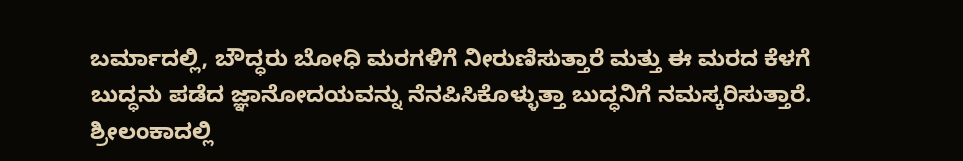ಬರ್ಮಾದಲ್ಲಿ, ಬೌದ್ಧರು ಬೋಧಿ ಮರಗಳಿಗೆ ನೀರುಣಿಸುತ್ತಾರೆ ಮತ್ತು ಈ ಮರದ ಕೆಳಗೆ ಬುದ್ಧನು ಪಡೆದ ಜ್ಞಾನೋದಯವನ್ನು ನೆನಪಿಸಿಕೊಳ್ಳುತ್ತಾ ಬುದ್ಧನಿಗೆ ನಮಸ್ಕರಿಸುತ್ತಾರೆ.
ಶ್ರೀಲಂಕಾದಲ್ಲಿ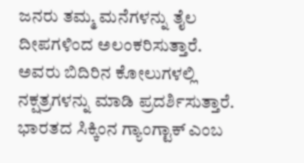ಜನರು ತಮ್ಮ ಮನೆಗಳನ್ನು ತೈಲ ದೀಪಗಳಿಂದ ಅಲಂಕರಿಸುತ್ತಾರೆ. ಅವರು ಬಿದಿರಿನ ಕೋಲುಗಳಲ್ಲಿ ನಕ್ಷತ್ರಗಳನ್ನು ಮಾಡಿ ಪ್ರದರ್ಶಿಸುತ್ತಾರೆ.
ಭಾರತದ ಸಿಕ್ಕಿಂನ ಗ್ಯಾಂಗ್ಟಾಕ್ ಎಂಬ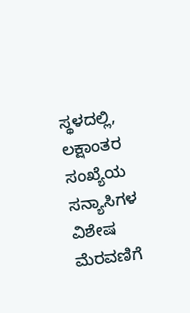ಸ್ಥಳದಲ್ಲಿ, ಲಕ್ಷಾಂತರ ಸಂಖ್ಯೆಯ ಸನ್ಯಾಸಿಗಳ ವಿಶೇಷ ಮೆರವಣಿಗೆ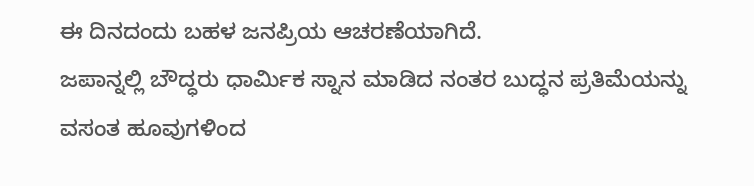ಈ ದಿನದಂದು ಬಹಳ ಜನಪ್ರಿಯ ಆಚರಣೆಯಾಗಿದೆ.
ಜಪಾನ್ನಲ್ಲಿ ಬೌದ್ಧರು ಧಾರ್ಮಿಕ ಸ್ನಾನ ಮಾಡಿದ ನಂತರ ಬುದ್ಧನ ಪ್ರತಿಮೆಯನ್ನು ವಸಂತ ಹೂವುಗಳಿಂದ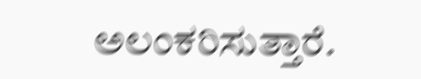ಅಲಂಕರಿಸುತ್ತಾರೆ.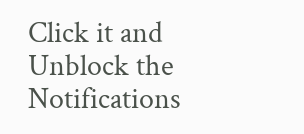Click it and Unblock the Notifications